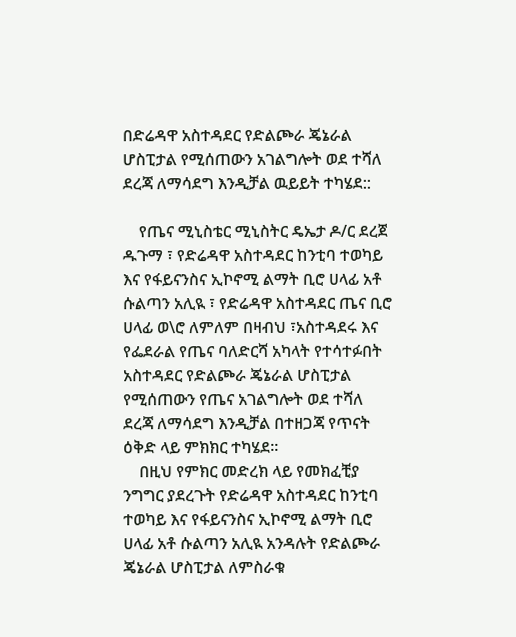በድሬዳዋ አስተዳደር የድልጮራ ጄኔራል ሆስፒታል የሚሰጠውን አገልግሎት ወደ ተሻለ ደረጃ ለማሳደግ እንዲቻል ዉይይት ተካሄደ::

    የጤና ሚኒስቴር ሚኒስትር ዴኤታ ዶ/ር ደረጀ ዱጉማ ፣ የድሬዳዋ አስተዳደር ከንቲባ ተወካይ እና የፋይናንስና ኢኮኖሚ ልማት ቢሮ ሀላፊ አቶ ሱልጣን አሊዪ ፣ የድሬዳዋ አስተዳደር ጤና ቢሮ ሀላፊ ወ\ሮ ለምለም በዛብህ ፣አስተዳደሩ እና የፌደራል የጤና ባለድርሻ አካላት የተሳተፉበት አስተዳደር የድልጮራ ጄኔራል ሆስፒታል የሚሰጠውን የጤና አገልግሎት ወደ ተሻለ ደረጃ ለማሳደግ እንዲቻል በተዘጋጃ የጥናት ዕቅድ ላይ ምክክር ተካሄደ፡፡
    በዚህ የምክር መድረክ ላይ የመክፈቺያ ንግግር ያደረጉት የድሬዳዋ አስተዳደር ከንቲባ ተወካይ እና የፋይናንስና ኢኮኖሚ ልማት ቢሮ ሀላፊ አቶ ሱልጣን አሊዪ አንዳሉት የድልጮራ ጄኔራል ሆስፒታል ለምስራቁ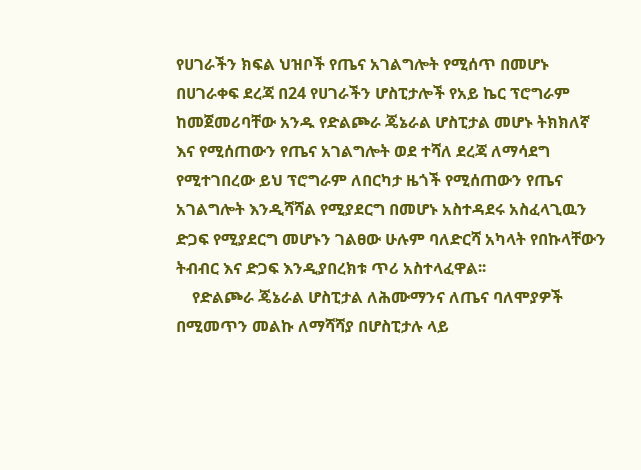የሀገራችን ክፍል ህዝቦች የጤና አገልግሎት የሚሰጥ በመሆኑ በሀገራቀፍ ደረጃ በ24 የሀገራችን ሆስፒታሎች የአይ ኬር ፕሮግራም ከመጀመሪባቸው አንዱ የድልጮራ ጄኔራል ሆስፒታል መሆኑ ትክክለኛ እና የሚሰጠውን የጤና አገልግሎት ወደ ተሻለ ደረጃ ለማሳደግ የሚተገበረው ይህ ፕሮግራም ለበርካታ ዜጎች የሚሰጠውን የጤና አገልግሎት እንዲሻሻል የሚያደርግ በመሆኑ አስተዳደሩ አስፈላጊዉን ድጋፍ የሚያደርግ መሆኑን ገልፀው ሁሉም ባለድርሻ አካላት የበኩላቸውን ትብብር እና ድጋፍ እንዲያበረክቱ ጥሪ አስተላፈዋል፡፡
    የድልጮራ ጄኔራል ሆስፒታል ለሕሙማንና ለጤና ባለሞያዎች በሚመጥን መልኩ ለማሻሻያ በሆስፒታሉ ላይ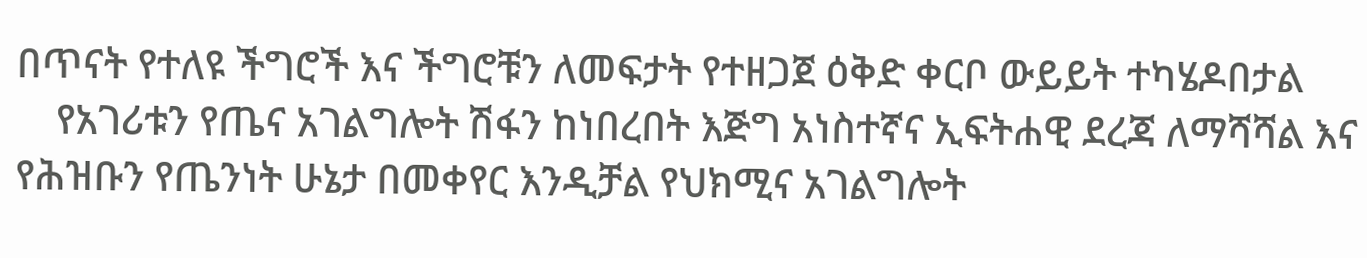በጥናት የተለዩ ችግሮች እና ችግሮቹን ለመፍታት የተዘጋጀ ዕቅድ ቀርቦ ውይይት ተካሄዶበታል
    የአገሪቱን የጤና አገልግሎት ሽፋን ከነበረበት እጅግ አነስተኛና ኢፍትሐዊ ደረጃ ለማሻሻል እና የሕዝቡን የጤንነት ሁኔታ በመቀየር እንዲቻል የህክሚና አገልግሎት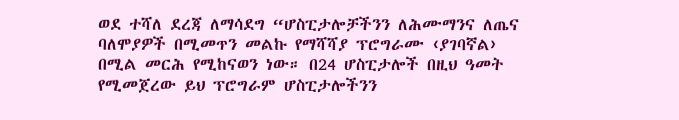ወደ ተሻለ ደረጃ ለማሳደግ “ሆስፒታሎቻችንን ለሕሙማንና ለጤና ባለሞያዎች በሚመጥን መልኩ የማሻሻያ ፕሮግራሙ ‹ያገባኛል› በሚል መርሕ የሚከናወን ነው። በ24 ሆስፒታሎች በዚህ ዓመት የሚመጀረው ይህ ፕሮግራም ሆስፒታሎችንን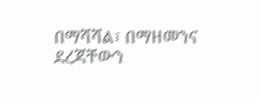በማሻሻል፣ በማዘመንና ደረጃቸውን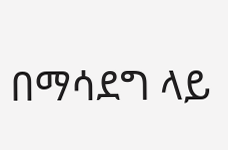በማሳደግ ላይ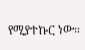የሚያተኩር ነው።